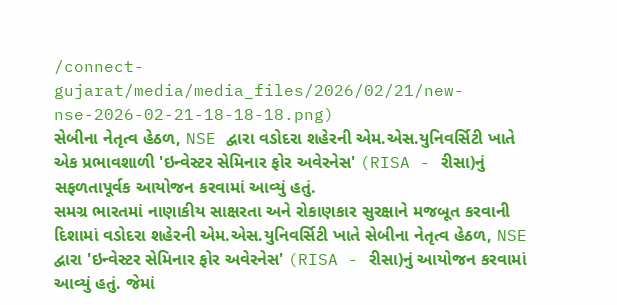/connect-gujarat/media/media_files/2026/02/21/new-nse-2026-02-21-18-18-18.png)
સેબીના નેતૃત્વ હેઠળ, NSE દ્વારા વડોદરા શહેરની એમ.એસ.યુનિવર્સિટી ખાતે એક પ્રભાવશાળી 'ઇન્વેસ્ટર સેમિનાર ફોર અવેરનેસ' (RISA - રીસા)નું સફળતાપૂર્વક આયોજન કરવામાં આવ્યું હતું.
સમગ્ર ભારતમાં નાણાકીય સાક્ષરતા અને રોકાણકાર સુરક્ષાને મજબૂત કરવાની દિશામાં વડોદરા શહેરની એમ.એસ.યુનિવર્સિટી ખાતે સેબીના નેતૃત્વ હેઠળ, NSE દ્વારા 'ઇન્વેસ્ટર સેમિનાર ફોર અવેરનેસ' (RISA - રીસા)નું આયોજન કરવામાં આવ્યું હતું. જેમાં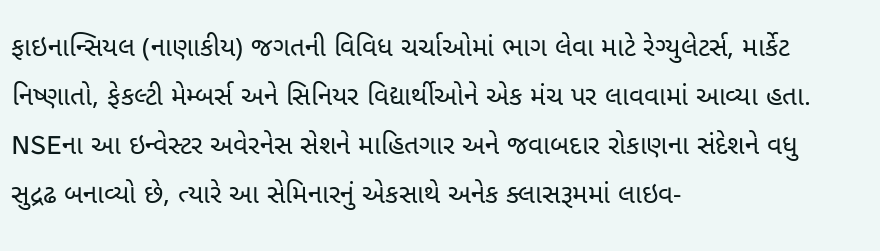ફાઇનાન્સિયલ (નાણાકીય) જગતની વિવિધ ચર્ચાઓમાં ભાગ લેવા માટે રેગ્યુલેટર્સ, માર્કેટ નિષ્ણાતો, ફેકલ્ટી મેમ્બર્સ અને સિનિયર વિદ્યાર્થીઓને એક મંચ પર લાવવામાં આવ્યા હતા. NSEના આ ઇન્વેસ્ટર અવેરનેસ સેશને માહિતગાર અને જવાબદાર રોકાણના સંદેશને વધુ સુદ્રઢ બનાવ્યો છે, ત્યારે આ સેમિનારનું એકસાથે અનેક ક્લાસરૂમમાં લાઇવ-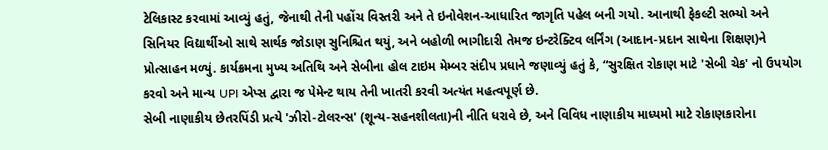ટેલિકાસ્ટ કરવામાં આવ્યું હતું, જેનાથી તેની પહોંચ વિસ્તરી અને તે ઇનોવેશન-આધારિત જાગૃતિ પહેલ બની ગયો. આનાથી ફેકલ્ટી સભ્યો અને સિનિયર વિદ્યાર્થીઓ સાથે સાર્થક જોડાણ સુનિશ્ચિત થયું, અને બહોળી ભાગીદારી તેમજ ઇન્ટરેક્ટિવ લર્નિંગ (આદાન-પ્રદાન સાથેના શિક્ષણ)ને પ્રોત્સાહન મળ્યું. કાર્યક્રમના મુખ્ય અતિથિ અને સેબીના હોલ ટાઇમ મેમ્બર સંદીપ પ્રધાને જણાવ્યું હતું કે, “સુરક્ષિત રોકાણ માટે 'સેબી ચેક' નો ઉપયોગ કરવો અને માન્ય UPI એપ્સ દ્વારા જ પેમેન્ટ થાય તેની ખાતરી કરવી અત્યંત મહત્વપૂર્ણ છે.
સેબી નાણાકીય છેતરપિંડી પ્રત્યે 'ઝીરો-ટોલરન્સ' (શૂન્ય-સહનશીલતા)ની નીતિ ધરાવે છે, અને વિવિધ નાણાકીય માધ્યમો માટે રોકાણકારોના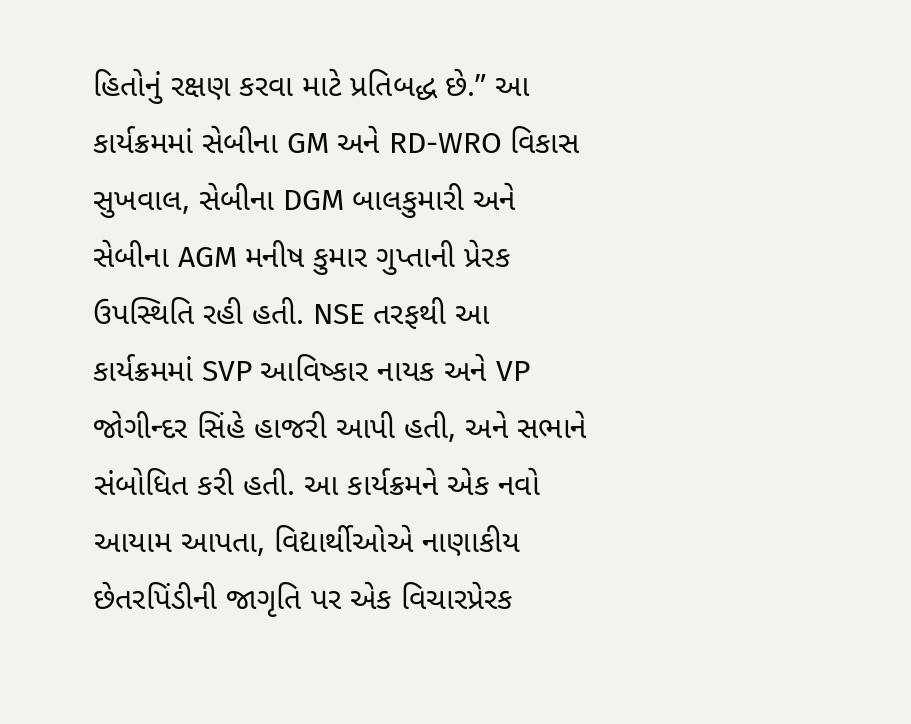હિતોનું રક્ષણ કરવા માટે પ્રતિબદ્ધ છે.” આ કાર્યક્રમમાં સેબીના GM અને RD-WRO વિકાસ સુખવાલ, સેબીના DGM બાલકુમારી અને સેબીના AGM મનીષ કુમાર ગુપ્તાની પ્રેરક ઉપસ્થિતિ રહી હતી. NSE તરફથી આ કાર્યક્રમમાં SVP આવિષ્કાર નાયક અને VP જોગીન્દર સિંહે હાજરી આપી હતી, અને સભાને સંબોધિત કરી હતી. આ કાર્યક્રમને એક નવો આયામ આપતા, વિદ્યાર્થીઓએ નાણાકીય છેતરપિંડીની જાગૃતિ પર એક વિચારપ્રેરક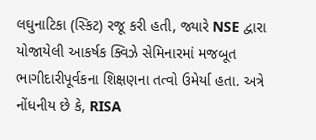લઘુનાટિકા (સ્કિટ) રજૂ કરી હતી, જ્યારે NSE દ્વારા યોજાયેલી આકર્ષક ક્વિઝે સેમિનારમાં મજબૂત ભાગીદારીપૂર્વકના શિક્ષણના તત્વો ઉમેર્યા હતા. અત્રે નોંધનીય છે કે, RISA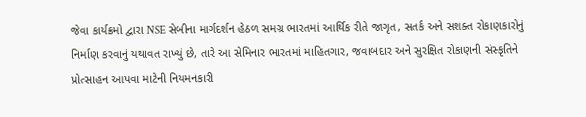જેવા કાર્યક્રમો દ્વારા NSE સેબીના માર્ગદર્શન હેઠળ સમગ્ર ભારતમાં આર્થિક રીતે જાગૃત, સતર્ક અને સશક્ત રોકાણકારોનું નિર્માણ કરવાનું યથાવત રાખ્યું છે, તારે આ સેમિનાર ભારતમાં માહિતગાર, જવાબદાર અને સુરક્ષિત રોકાણની સંસ્કૃતિને પ્રોત્સાહન આપવા માટેની નિયમનકારી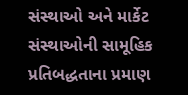સંસ્થાઓ અને માર્કેટ સંસ્થાઓની સામૂહિક પ્રતિબદ્ધતાના પ્રમાણ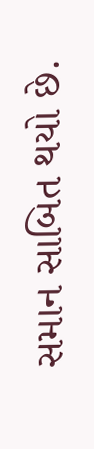સમાન સાબિત થયો છે.